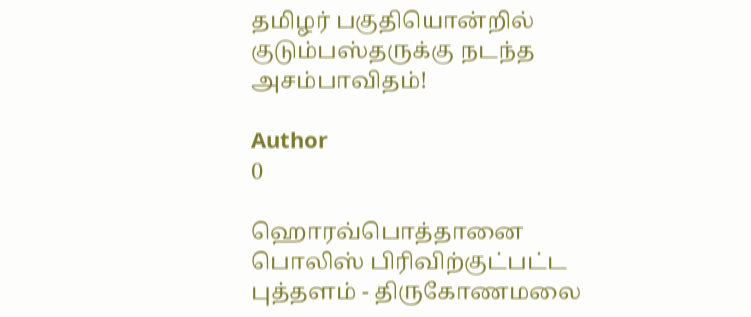தமிழர் பகுதியொன்றில் குடும்பஸ்தருக்கு நடந்த அசம்பாவிதம்!

Author
0

ஹொரவ்பொத்தானை பொலிஸ் பிரிவிற்குட்பட்ட புத்தளம் - திருகோணமலை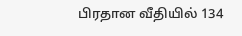பிரதான வீதியில் 134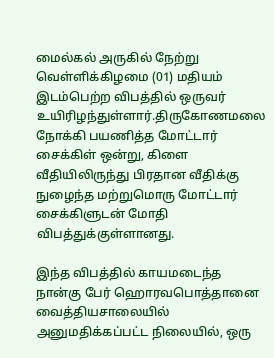மைல்கல் அருகில் நேற்று வெள்ளிக்கிழமை (01) மதியம் இடம்பெற்ற விபத்தில் ஒருவர் உயிரிழந்துள்ளார்.திருகோணமலை நோக்கி பயணித்த மோட்டார் சைக்கிள் ஒன்று, கிளை வீதியிலிருந்து பிரதான வீதிக்கு நுழைந்த மற்றுமொரு மோட்டார் சைக்கிளுடன் மோதி விபத்துக்குள்ளானது.

இந்த விபத்தில் காயமடைந்த நான்கு பேர் ஹொரவபொத்தானை வைத்தியசாலையில் அனுமதிக்கப்பட்ட நிலையில், ஒரு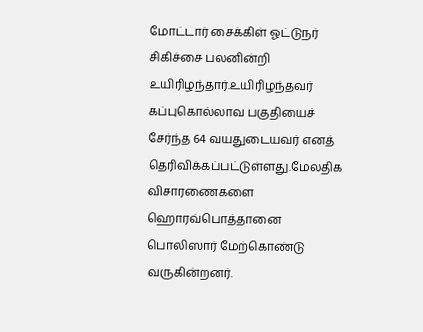மோட்டார் சைக்கிள் ஓட்டுநர் சிகிச்சை பலனின்றி உயிரிழந்தார்.உயிரிழந்தவர் கப்புகொல்லாவ பகுதியைச் சேர்ந்த 64 வயதுடையவர் எனத் தெரிவிக்கப்பட்டுள்ளது.மேலதிக விசாரணைகளை ஹொரவ்பொத்தானை பொலிஸார் மேற்கொண்டு வருகின்றனர்.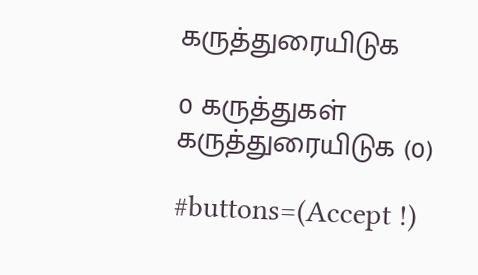கருத்துரையிடுக

0 கருத்துகள்
கருத்துரையிடுக (0)

#buttons=(Accept !)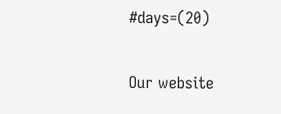#days=(20)

Our website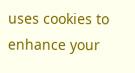uses cookies to enhance your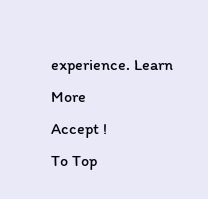experience. Learn More
Accept !
To Top